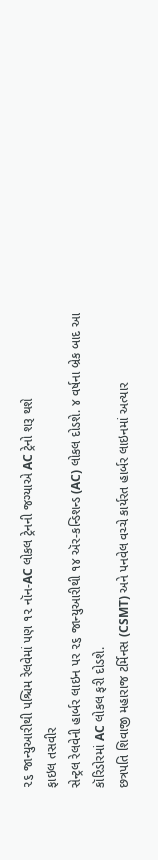૨૬ જાન્યુઆરીથી પશ્ચિમ રેલવેમાં પણ ૧૨ નૉન-AC લોકલ ટ્રેનની જગ્યાએ AC ટ્રેનો શરૂ થશે
ફાઇલ તસવીર
સેન્ટ્રલ રેલવેની હાર્બર લાઇન પર ૨૬ જાન્યુઆરીથી ૧૪ ઍર-કન્ડિશન્ડ (AC) લોકલ દોડશે. ૪ વર્ષના બ્રેક બાદ આ કૉરિડોરમાં AC લોકલ ફરી દોડશે.
છત્રપતિ શિવાજી મહારાજ ટર્મિનસ (CSMT) અને પનવેલ વચ્ચે કાર્યરત હાર્બર લાઇનમાં અત્યાર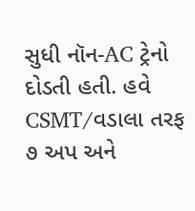સુધી નૉન-AC ટ્રેનો દોડતી હતી. હવે CSMT/વડાલા તરફ ૭ અપ અને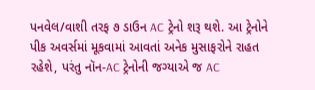પનવેલ/વાશી તરફ ૭ ડાઉન AC ટ્રેનો શરૂ થશે. આ ટ્રેનોને પીક અવર્સમાં મૂકવામાં આવતાં અનેક મુસાફરોને રાહત રહેશે, પરંતુ નૉન-AC ટ્રેનોની જગ્યાએ જ AC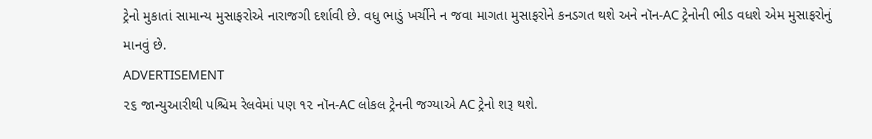ટ્રેનો મુકાતાં સામાન્ય મુસાફરોએ નારાજગી દર્શાવી છે. વધુ ભાડું ખર્ચીને ન જવા માગતા મુસાફરોને કનડગત થશે અને નૉન-AC ટ્રેનોની ભીડ વધશે એમ મુસાફરોનું માનવું છે.
ADVERTISEMENT
૨૬ જાન્યુઆરીથી પશ્ચિમ રેલવેમાં પણ ૧૨ નૉન-AC લોકલ ટ્રેનની જગ્યાએ AC ટ્રેનો શરૂ થશે.